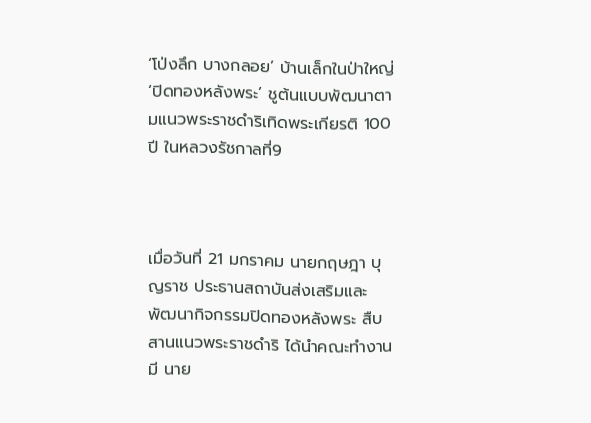‘โป่งลึก บางกลอย’ บ้านเล็กในป่าใหญ่ ‘ปิดทองหลังพระ’ ชูต้นแบบพัฒนาตามแนวพระราชดำริเทิดพระเกียรติ 100 ปี ในหลวงรัชกาลที่9



เมื่อวันที่ 21 มกราคม นายกฤษฎา บุญราช ประธานสถาบันส่งเสริมและพัฒนากิจกรรมปิดทองหลังพระ สืบสานแนวพระราชดำริ ได้นำคณะทำงาน  มี นาย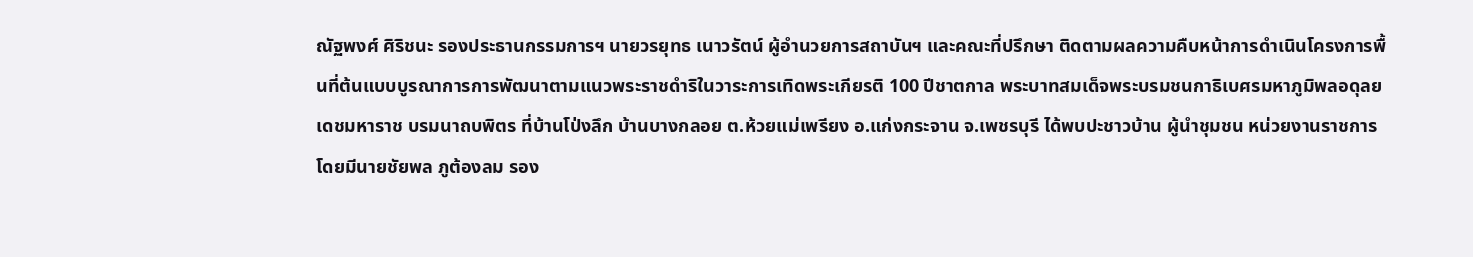ณัฐพงศ์ ศิริชนะ รองประธานกรรมการฯ นายวรยุทธ เนาวรัตน์ ผู้อำนวยการสถาบันฯ และคณะที่ปรึกษา ติดตามผลความคืบหน้าการดำเนินโครงการพื้นที่ต้นแบบบูรณาการการพัฒนาตามแนวพระราชดำริในวาระการเทิดพระเกียรติ 100 ปีชาตกาล พระบาทสมเด็จพระบรมชนกาธิเบศรมหาภูมิพลอดุลยเดชมหาราช บรมนาถบพิตร ที่บ้านโป่งลึก บ้านบางกลอย ต.ห้วยแม่เพรียง อ.แก่งกระจาน จ.เพชรบุรี ได้พบปะชาวบ้าน ผู้นำชุมชน หน่วยงานราชการ โดยมีนายชัยพล ภูต้องลม รอง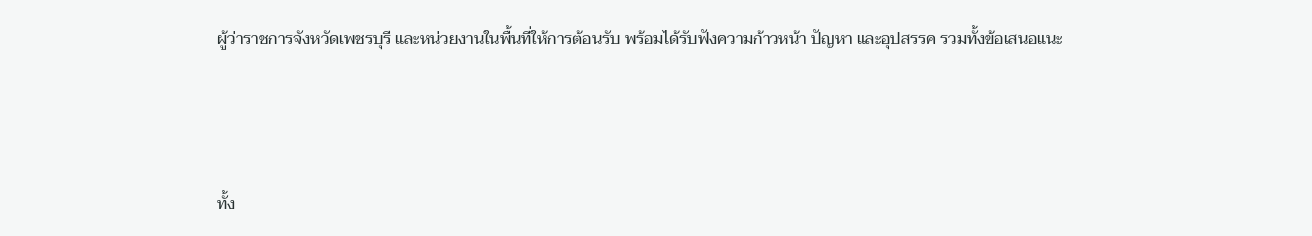ผู้ว่าราชการจังหวัดเพชรบุรี และหน่วยงานในพื้นที่ให้การต้อนรับ พร้อมได้รับฟังความก้าวหน้า ปัญหา และอุปสรรค รวมทั้งข้อเสนอแนะ



ทั้ง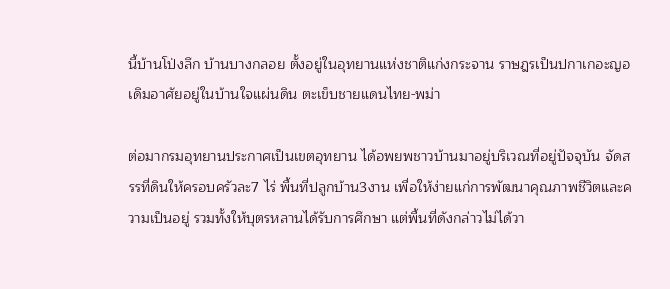นี้บ้านโป่งลึก บ้านบางกลอย ตั้งอยู่ในอุทยานแห่งชาติแก่งกระจาน ราษฎรเป็นปกาเกอะญอ เดิมอาศัยอยู่ในบ้านใจแผ่นดิน ตะเข็บชายแดนไทย-พม่า

ต่อมากรมอุทยานประกาศเป็นเขตอุทยาน ได้อพยพชาวบ้านมาอยู่บริเวณที่อยู่ปัจจุบัน จัดสรรที่ดินให้ครอบครัวละ7 ไร่ พื้นที่ปลูกบ้าน3งาน เพื่อให้ง่ายแก่การพัฒนาคุณภาพชีวิตและความเป็นอยู่ รวมทั้งให้บุตรหลานได้รับการศึกษา แต่พื้นที่ดังกล่าวไม่ได้วา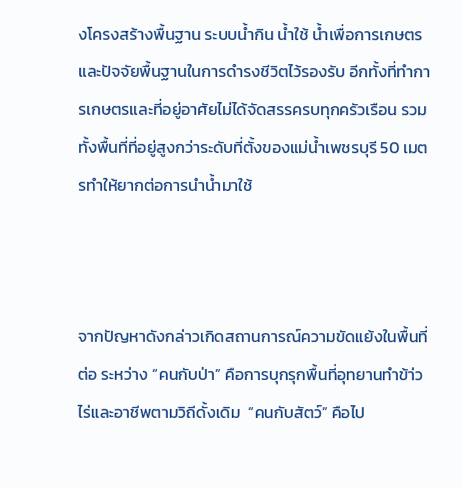งโครงสร้างพื้นฐาน ระบบน้ำกิน น้ำใช้ น้ำเพื่อการเกษตร และปัจจัยพื้นฐานในการดำรงชีวิตไว้รองรับ อีกทั้งที่ทำการเกษตรและที่อยู่อาศัยไม่ได้จัดสรรครบทุกครัวเรือน รวมทั้งพื้นที่ที่อยู่สูงกว่าระดับที่ตั้งของแม่น้ำเพชรบุรี 50 เมตรทำให้ยากต่อการนำน้ำมาใช้



จากปัญหาดังกล่าวเกิดสถานการณ์ความขัดแย้งในพื้นที่ต่อ ระหว่าง “คนกับป่า” คือการบุกรุกพื้นที่อุทยานทำข้า่วไร่และอาชีพตามวิถีดั้งเดิม  “คนกับสัตว์” คือไป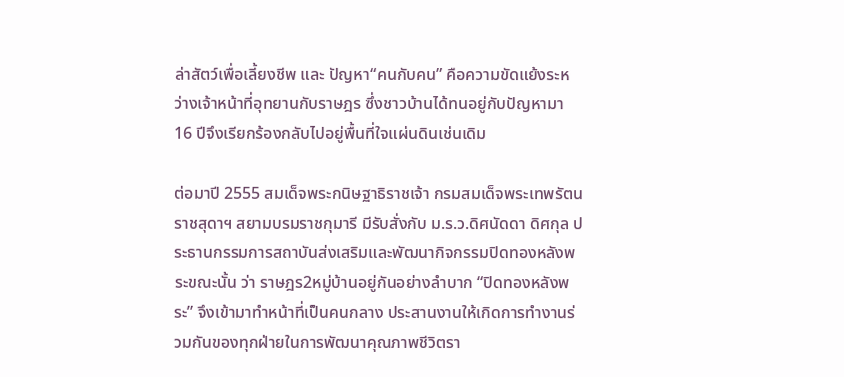ล่าสัตว์เพื่อเลี้ยงชีพ และ ปัญหา“คนกับคน” คือความขัดแย้งระหว่างเจ้าหน้าที่อุทยานกับราษฎร ซึ่งชาวบ้านได้ทนอยู่กับปัญหามา 16 ปีจึงเรียกร้องกลับไปอยู่พื้นที่ใจแผ่นดินเช่นเดิม

ต่อมาปี 2555 สมเด็จพระกนิษฐาธิราชเจ้า กรมสมเด็จพระเทพรัตนราชสุดาฯ สยามบรมราชกุมารี มีรับสั่งกับ ม.ร.ว.ดิศนัดดา ดิศกุล ประธานกรรมการสถาบันส่งเสริมและพัฒนากิจกรรมปิดทองหลังพระขณะนั้น ว่า ราษฎร2หมู่บ้านอยู่กันอย่างลำบาก “ปิดทองหลังพระ” จึงเข้ามาทำหน้าที่เป็นคนกลาง ประสานงานให้เกิดการทำงานร่วมกันของทุกฝ่ายในการพัฒนาคุณภาพชีวิตรา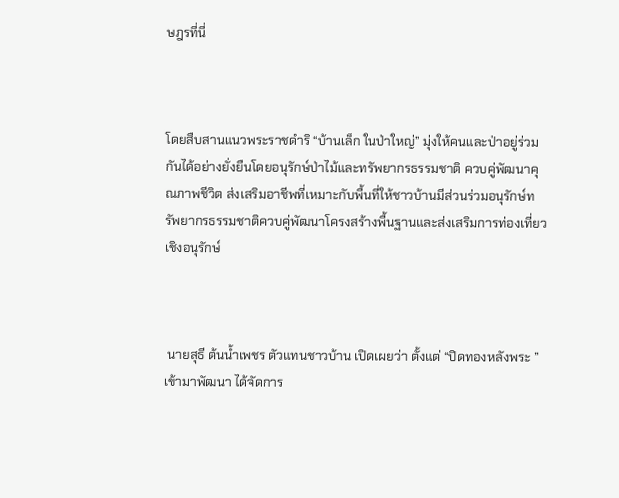ษฎรที่นี่



โดยสืบสานแนวพระราชดำริ “บ้านเล็ก ในป่าใหญ่” มุ่งให้คนและป่าอยู่ร่วมกันได้อย่างยั่งยืนโดยอนุรักษ์ป่าไม้และทรัพยากรธรรมชาติ ควบคู่พัฒนาคุณภาพชีวิต ส่งเสริมอาชีพที่เหมาะกับพื้นที่ให้ชาวบ้านมีส่วนร่วมอนุรักษ์ทรัพยากรธรรมชาติควบคู่พัฒนาโครงสร้างพื้นฐานและส่งเสริมการท่องเที่ยวเชิงอนุรักษ์



 นายสุธี ต้นน้ำเพชร ตัวแทนชาวบ้าน เปิดเผยว่า ตั้งแต่ “ปิดทองหลังพระ ” เข้ามาพัฒนา ได้จัดการ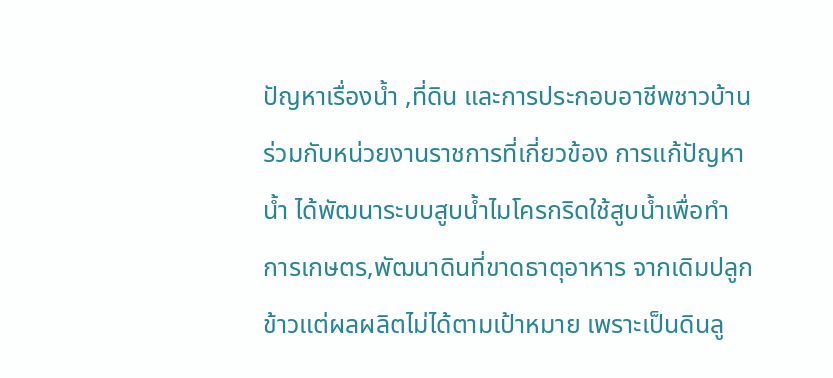ปัญหาเรื่องน้ำ ,ที่ดิน และการประกอบอาชีพชาวบ้าน ร่วมกับหน่วยงานราชการที่เกี่ยวข้อง การแก้ปัญหาน้ำ ได้พัฒนาระบบสูบน้ำไมโครกริดใช้สูบน้ำเพื่อทำการเกษตร,พัฒนาดินที่ขาดธาตุอาหาร จากเดิมปลูกข้าวแต่ผลผลิตไม่ได้ตามเป้าหมาย เพราะเป็นดินลู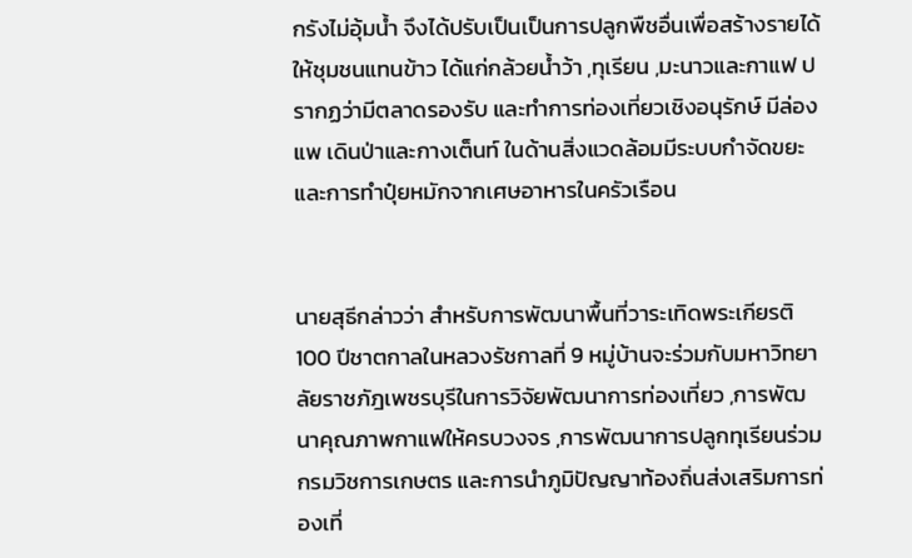กรังไม่อุ้มน้ำ จึงได้ปรับเป็นเป็นการปลูกพืชอื่นเพื่อสร้างรายได้ให้ชุมชนแทนข้าว ได้แก่กล้วยน้ำว้า ,ทุเรียน ,มะนาวและกาแฟ ปรากฏว่ามีตลาดรองรับ และทำการท่องเที่ยวเชิงอนุรักษ์ มีล่องแพ เดินป่าและกางเต็นท์ ในด้านสิ่งแวดล้อมมีระบบกำจัดขยะ และการทำปุ๋ยหมักจากเศษอาหารในครัวเรือน


นายสุธีกล่าวว่า สำหรับการพัฒนาพื้นที่วาระเทิดพระเกียรติ 100 ปีชาตกาลในหลวงรัชกาลที่ 9 หมู่บ้านจะร่วมกับมหาวิทยาลัยราชภัฎเพชรบุรีในการวิจัยพัฒนาการท่องเที่ยว ,การพัฒนาคุณภาพกาแฟให้ครบวงจร ,การพัฒนาการปลูกทุเรียนร่วมกรมวิชการเกษตร และการนำภูมิปัญญาท้องถิ่นส่งเสริมการท่องเที่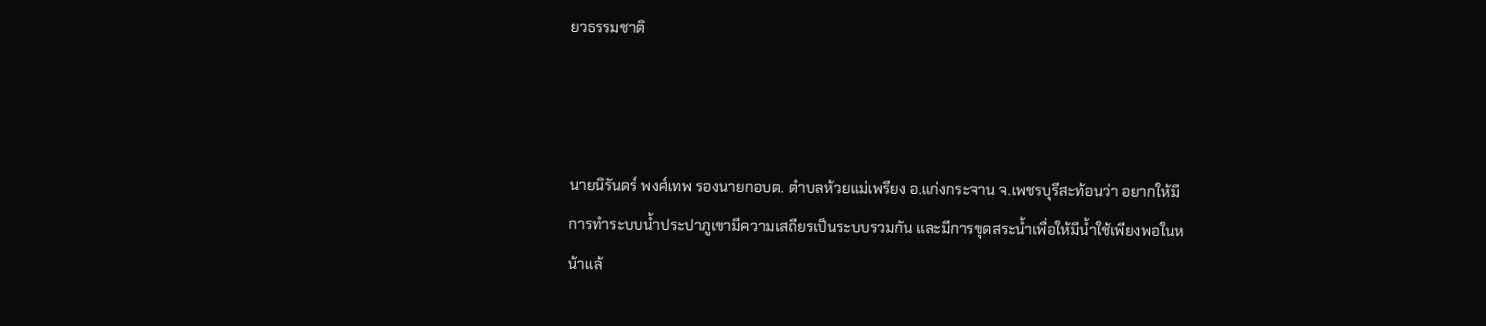ยวธรรมชาติ



นายนิรันดร์ พงศ์เทพ รองนายกอบต. ตำบลห้วยแม่เพรียง อ.แก่งกระจาน จ.เพชรบุรีสะท้อนว่า อยากให้มีการทำระบบน้ำประปาภูเขามีความเสถียรเป็นระบบรวมกัน และมีการขุดสระน้ำเพื่อให้มีน้ำใช้เพียงพอในหน้าแล้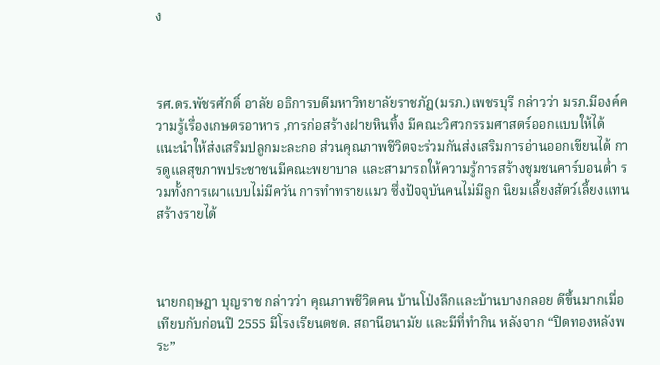ง



รศ.ดร.พัชรศักดิ์ อาลัย อธิการบดีมหาวิทยาลัยราชภัฎ(มรภ.)เพชรบุรี กล่าวว่า มรภ.มีองค์ความรู้เรื่องเกษตรอาหาร ,การก่อสร้างฝายหินทิ้ง มีคณะวิศวกรรมศาสตร์ออกแบบให้ได้ แนะนำให้ส่งเสริมปลูกมะละกอ ส่วนคุณภาพชีวิตจะร่วมกันส่งเสริมการอ่านออกเขียนได้ การดูแลสุขภาพประชาชนมีคณะพยาบาล และสามารถให้ความรู้การสร้างชุมชนคาร์บอนต่ำ รวมทั้งการเผาแบบไม่มีควัน การทำทรายแมว ซึ่งปัจจุบันคนไม่มีลูก นิยมเลี้ยงสัตว์เลี้ยงแทนสร้างรายได้



นายกฤษฎา บุญราช กล่าวว่า คุณภาพชีวิตคน บ้านโป่งลึกและบ้านบางกลอย ดีขึ้นมากเมื่อเทียบกับก่อนปี 2555 มีโรงเรียนตชด. สถานีอนามัย และมีที่ทำกิน หลังจาก “ปิดทองหลังพระ”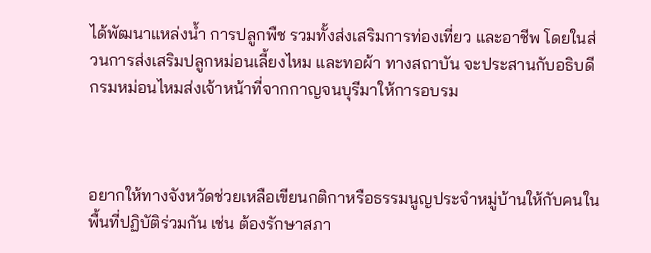ได้พัฒนาแหล่งน้ำ การปลูกพืช รวมทั้งส่งเสริมการท่องเที่ยว และอาชีพ โดยในส่วนการส่งเสริมปลูกหม่อนเลี้ยงไหม และทอผ้า ทางสถาบัน จะประสานกับอธิบดีกรมหม่อนไหมส่งเจ้าหน้าที่จากกาญจนบุรีมาให้การอบรม



อยากให้ทางจังหวัดช่วยเหลือเขียนกติกาหรือธรรมนูญประจำหมู่บ้านให้กับคนในพื้นที่ปฏิบัติร่วมกัน เช่น ต้องรักษาสภา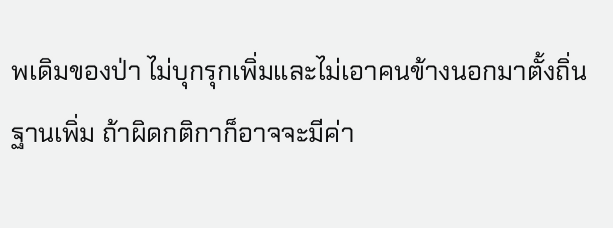พเดิมของป่า ไม่บุกรุกเพิ่มและไม่เอาคนข้างนอกมาตั้งถิ่นฐานเพิ่ม ถ้าผิดกติกาก็อาจจะมีค่า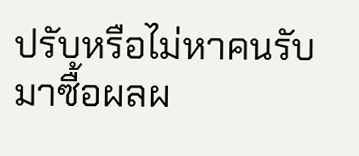ปรับหรือไม่หาคนรับมาซื้อผลผ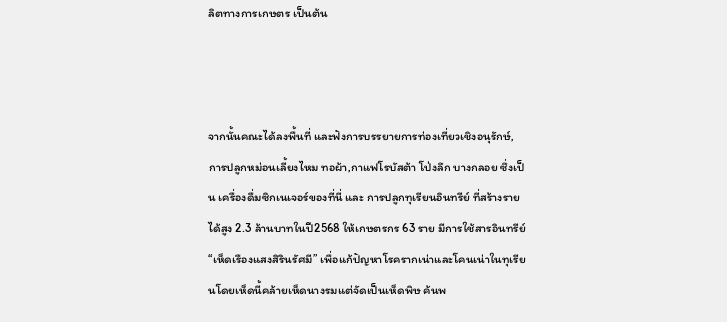ลิตทางการเกษตร เป็นต้น



จากนั้นคณะได้ลงพื้นที่ และฟังการบรรยายการท่องเที่ยวเชิงอนุรักษ์, การปลูกหม่อนเลี้ยงไหม ทอผ้า,กาแฟโรบัสต้า โป่งลึก บางกลอย ซึ่งเป็น เครื่องดื่มซิกเนเจอร์ของที่นี่ และ การปลูกทุเรียนอินทรีย์ ที่สร้างรายได้สูง 2.3 ล้านบาทในปี2568 ให้เกษตรกร 63 ราย มีการใช้สารอินทรีย์ “เห็ดเรืองแสงสิรินรัศมี” เพื่อแก้ปัญหาโรครากเน่าและโคนเน่าในทุเรียนโดยเห็ดนี้คล้ายเห็ดนางรมแต่จัดเป็นเห็ดพิษ ค้นพ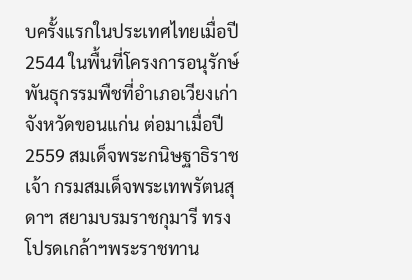บครั้งแรกในประเทศไทยเมื่อปี 2544 ในพื้นที่โครงการอนุรักษ์พันธุกรรมพืชที่อำเภอเวียงเก่า จังหวัดขอนแก่น ต่อมาเมื่อปี 2559 สมเด็จพระกนิษฐาธิราชเจ้า กรมสมเด็จพระเทพรัตนสุดาฯ สยามบรมราชกุมารี ทรงโปรดเกล้าฯพระราชทาน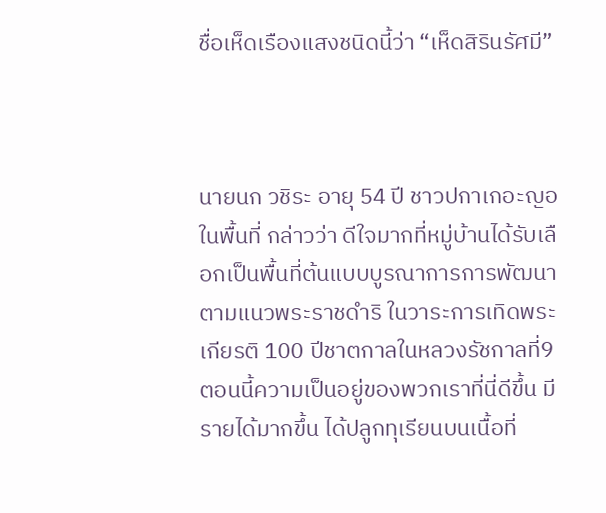ชื่อเห็ดเรืองแสงชนิดนี้ว่า “เห็ดสิรินรัศมี”



นายนก วชิระ อายุ 54 ปี ชาวปกาเกอะญอ ในพื้นที่ กล่าวว่า ดีใจมากที่หมู่บ้านได้รับเลือกเป็นพื้นที่ต้นแบบบูรณาการการพัฒนาตามแนวพระราชดำริ ในวาระการเทิดพระเกียรติ 100 ปีชาตกาลในหลวงรัชกาลที่9 ตอนนี้ความเป็นอยู่ของพวกเราที่นี่ดีขึ้น มีรายได้มากขึ้น ได้ปลูกทุเรียนบนเนื้อที่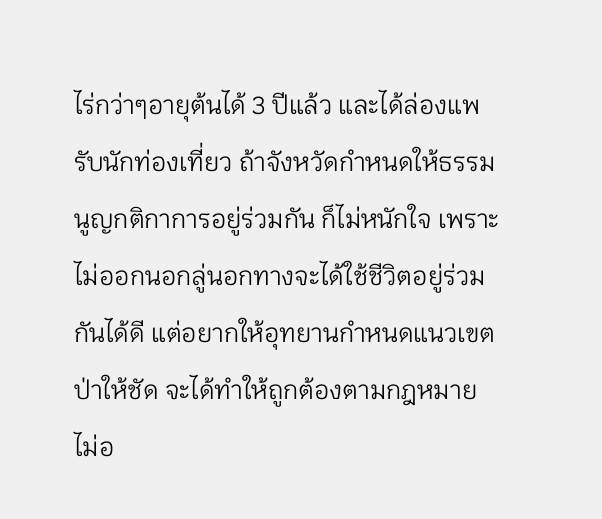ไร่กว่าๆอายุต้นได้ 3 ปีแล้ว และได้ล่องแพรับนักท่องเที่ยว ถ้าจังหวัดกำหนดให้ธรรมนูญกติกาการอยู่ร่วมกัน ก็ไม่หนักใจ เพราะไม่ออกนอกลู่นอกทางจะได้ใช้ชีวิตอยู่ร่วมกันได้ดี แต่อยากให้อุทยานกำหนดแนวเขตป่าให้ชัด จะได้ทำให้ถูกต้องตามกฎหมาย ไม่อ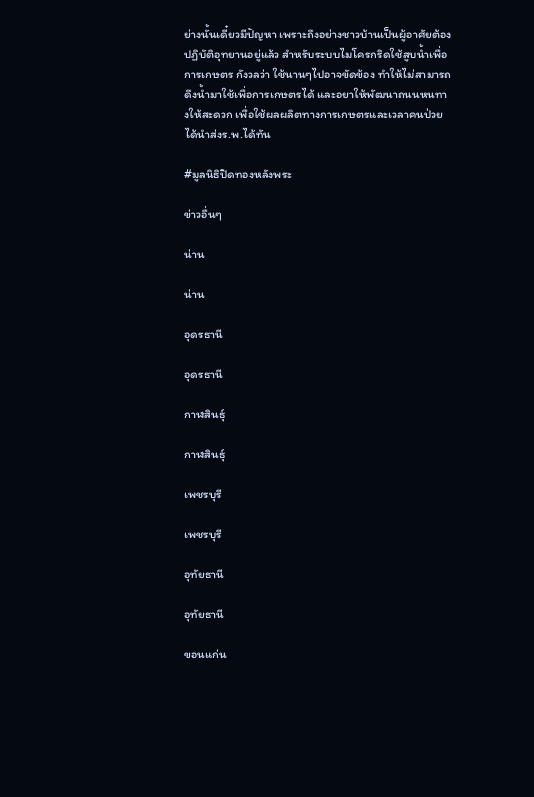ย่างนั้นเดี๋ยวมีปัญหา เพราะถึงอย่างชาวบ้านเป็นผู้อาศัยต้องปฏิบัติอุทยานอยู่แล้ว สำหรับระบบไมโครกริดใช้สูบน้ำเพื่อการเกษตร กังวลว่า ใช้นานๆไปอาจขัดข้อง ทำให้ไม่สามารถดึงน้ำมาใช้เพื่อการเกษตรได้ และอยาให้พัฒนาถนนหนทางให้สะดวก เพื่อใช้ผลผลิตทางการเกษตรและเวลาคนป่วยได้นำส่งร.พ.ได้ทัน

#มูลนิธิปิดทองหลังพระ

ข่าวอื่นๆ

น่าน

น่าน

อุดรธานี

อุดรธานี

กาฬสินธุ์

กาฬสินธุ์

เพชรบุรี

เพชรบุรี

อุทัยธานี

อุทัยธานี

ขอนแก่น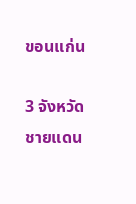ขอนแก่น

3 จังหวัด
ชายแดน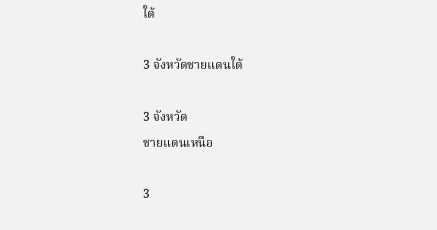ใต้

3 จังหวัดชายแดนใต้

3 จังหวัด
ชายแดนเหนือ

3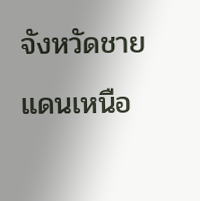จังหวัดชายแดนเหนือ